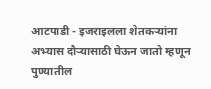आटपाडी - इजराइलला शेतकऱ्यांना अभ्यास दौऱ्यासाठी घेऊन जातो म्हणून पुण्यातील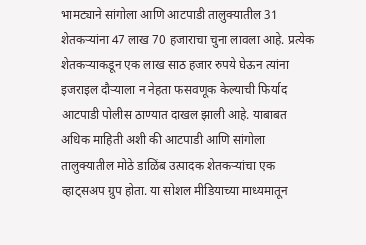भामट्याने सांगोला आणि आटपाडी तालुक्यातील 31 शेतकऱ्यांना 47 लाख 70 हजाराचा चुना लावला आहे. प्रत्येक शेतकऱ्याकडून एक लाख साठ हजार रुपये घेऊन त्यांना इजराइल दौऱ्याला न नेहता फसवणूक केल्याची फिर्याद आटपाडी पोलीस ठाण्यात दाखल झाली आहे. याबाबत अधिक माहिती अशी की आटपाडी आणि सांगोला तालुक्यातील मोठे डाळिंब उत्पादक शेतकऱ्यांचा एक व्हाट्सअप ग्रुप होता. या सोशल मीडियाच्या माध्यमातून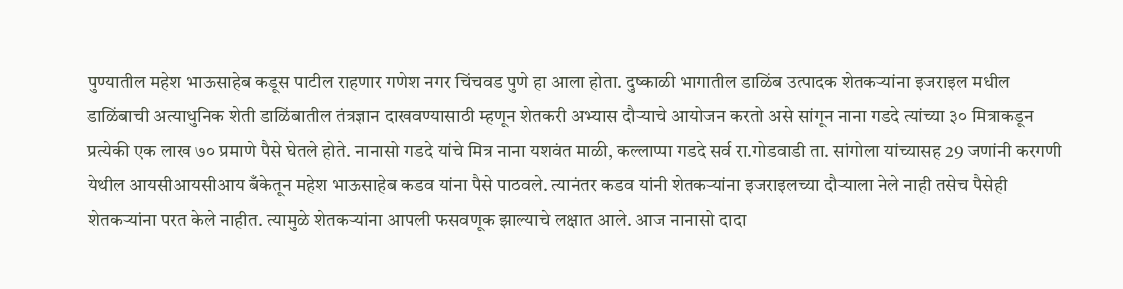पुण्यातील महेश भाऊसाहेब कडूस पाटील राहणार गणेश नगर चिंचवड पुणे हा आला होता. दुष्काळी भागातील डाळिंब उत्पादक शेतकऱ्यांना इजराइल मधील डाळिंबाची अत्याधुनिक शेती डाळिंबातील तंत्रज्ञान दाखवण्यासाठी म्हणून शेतकरी अभ्यास दौऱ्याचे आयोजन करतो असे सांगून नाना गडदे त्यांच्या ३० मित्राकडून प्रत्येकी एक लाख ७० प्रमाणे पैसे घेतले होते. नानासो गडदे यांचे मित्र नाना यशवंत माळी, कल्लाप्पा गडदे सर्व रा.गोडवाडी ता. सांगोला यांच्यासह 29 जणांनी करगणी येथील आयसीआयसीआय बँकेतून महेश भाऊसाहेब कडव यांना पैसे पाठवले. त्यानंतर कडव यांनी शेतकऱ्यांना इजराइलच्या दौऱ्याला नेले नाही तसेच पैसेही शेतकऱ्यांना परत केले नाहीत. त्यामुळे शेतकऱ्यांना आपली फसवणूक झाल्याचे लक्षात आले. आज नानासो दादा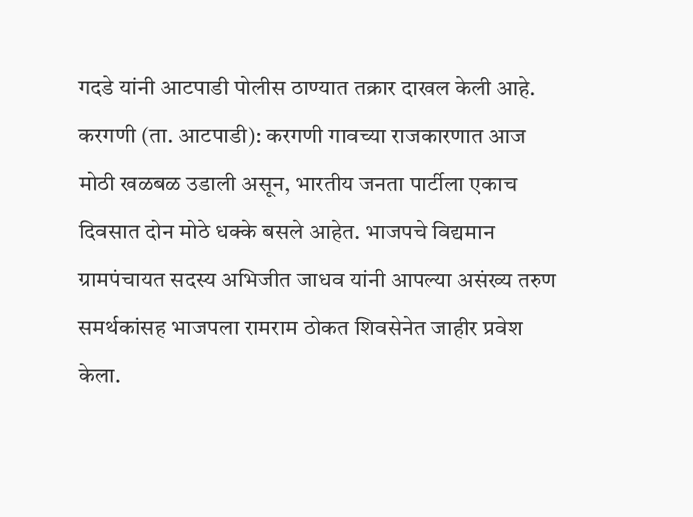गदडे यांनी आटपाडी पोलीस ठाण्यात तक्रार दाखल केली आहे.
करगणी (ता. आटपाडी): करगणी गावच्या राजकारणात आज मोठी खळबळ उडाली असून, भारतीय जनता पार्टीला एकाच दिवसात दोन मोठे धक्के बसले आहेत. भाजपचे विद्यमान ग्रामपंचायत सदस्य अभिजीत जाधव यांनी आपल्या असंख्य तरुण समर्थकांसह भाजपला रामराम ठोकत शिवसेनेत जाहीर प्रवेश केला.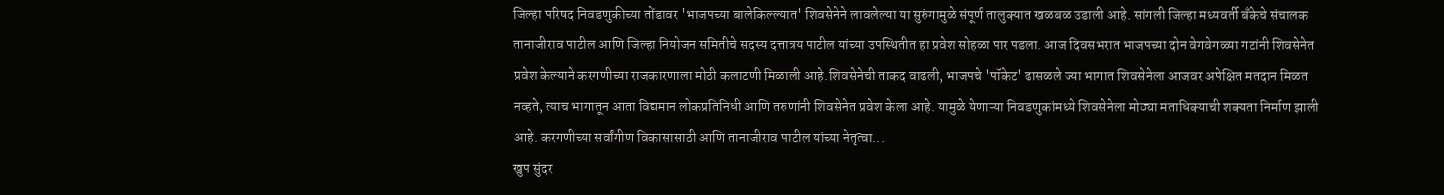जिल्हा परिषद निवडणुकीच्या तोंडावर 'भाजपच्या बालेकिल्ल्यात' शिवसेनेने लावलेल्या या सुरुंगामुळे संपूर्ण तालुक्यात खळबळ उडाली आहे. सांगली जिल्हा मध्यवर्ती बँकेचे संचालक तानाजीराव पाटील आणि जिल्हा नियोजन समितीचे सदस्य दत्तात्रय पाटील यांच्या उपस्थितीत हा प्रवेश सोहळा पार पडला. आज दिवसभरात भाजपच्या दोन वेगवेगळ्या गटांनी शिवसेनेत प्रवेश केल्याने करगणीच्या राजकारणाला मोठी कलाटणी मिळाली आहे.शिवसेनेची ताकद वाढली, भाजपचे 'पॉकेट' ढासळले ज्या भागात शिवसेनेला आजवर अपेक्षित मतदान मिळत नव्हते, त्याच भागातून आता विद्यमान लोकप्रतिनिधी आणि तरुणांनी शिवसेनेत प्रवेश केला आहे. यामुळे येणाऱ्या निवडणुकांमध्ये शिवसेनेला मोठ्या मताधिक्याची शक्यता निर्माण झाली आहे. करगणीच्या सर्वांगीण विकासासाठी आणि तानाजीराव पाटील यांच्या नेतृत्वा...
खुप सुंदर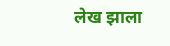लेख झाला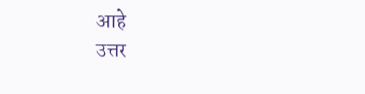आहे
उत्तर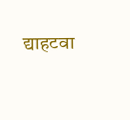द्याहटवा